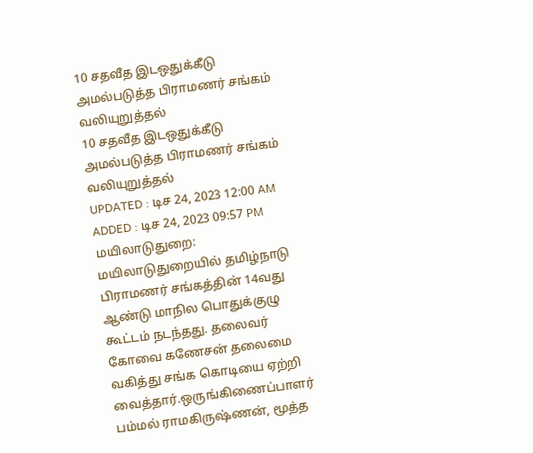10 சதவீத இடஒதுக்கீடு அமல்படுத்த பிராமணர் சங்கம் வலியுறுத்தல்
10 சதவீத இடஒதுக்கீடு அமல்படுத்த பிராமணர் சங்கம் வலியுறுத்தல்
UPDATED : டிச 24, 2023 12:00 AM
ADDED : டிச 24, 2023 09:57 PM
மயிலாடுதுறை:
மயிலாடுதுறையில் தமிழ்நாடு பிராமணர் சங்கத்தின் 14வது ஆண்டு மாநில பொதுக்குழு கூட்டம் நடந்தது. தலைவர் கோவை கணேசன் தலைமை வகித்து சங்க கொடியை ஏற்றி வைத்தார்.ஒருங்கிணைப்பாளர் பம்மல் ராமகிருஷ்ணன், மூத்த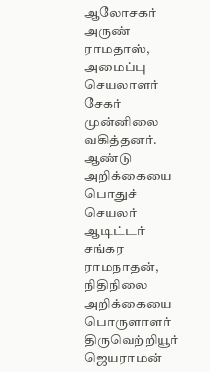ஆலோசகர் அருண் ராமதாஸ், அமைப்பு செயலாளர் சேகர் முன்னிலை வகித்தனர். ஆண்டு அறிக்கையை பொதுச் செயலர் ஆடிட்டர் சங்கர ராமநாதன், நிதிநிலை அறிக்கையை பொருளாளர் திருவெற்றியூர் ஜெயராமன்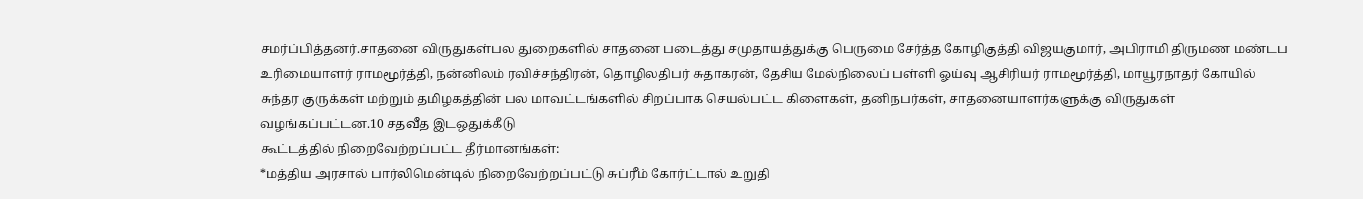சமர்ப்பித்தனர்.சாதனை விருதுகள்பல துறைகளில் சாதனை படைத்து சமுதாயத்துக்கு பெருமை சேர்த்த கோழிகுத்தி விஜயகுமார், அபிராமி திருமண மண்டப உரிமையாளர் ராமமூர்த்தி, நன்னிலம் ரவிச்சந்திரன், தொழிலதிபர் சுதாகரன், தேசிய மேல்நிலைப் பள்ளி ஓய்வு ஆசிரியர் ராமமூர்த்தி, மாயூரநாதர் கோயில் சுந்தர குருக்கள் மற்றும் தமிழகத்தின் பல மாவட்டங்களில் சிறப்பாக செயல்பட்ட கிளைகள், தனிநபர்கள், சாதனையாளர்களுக்கு விருதுகள் வழங்கப்பட்டன.10 சதவீத இடஒதுக்கீடு
கூட்டத்தில் நிறைவேற்றப்பட்ட தீர்மானங்கள்:
*மத்திய அரசால் பார்லிமென்டில் நிறைவேற்றப்பட்டு சுப்ரீம் கோர்ட்டால் உறுதி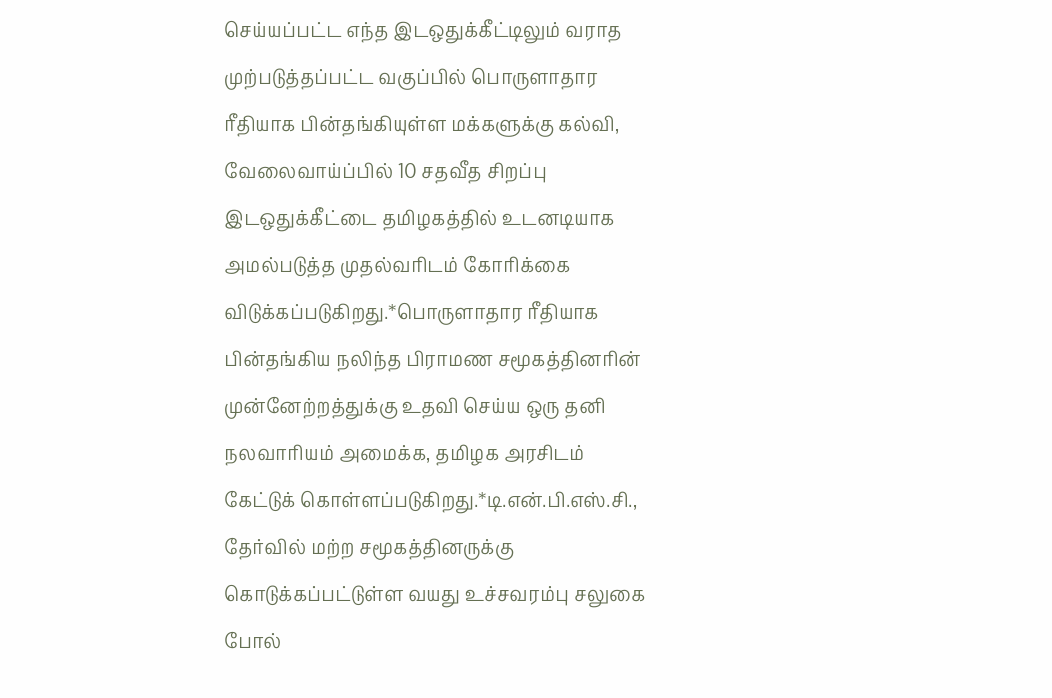செய்யப்பட்ட எந்த இடஒதுக்கீட்டிலும் வராத முற்படுத்தப்பட்ட வகுப்பில் பொருளாதார ரீதியாக பின்தங்கியுள்ள மக்களுக்கு கல்வி, வேலைவாய்ப்பில் 10 சதவீத சிறப்பு இடஒதுக்கீட்டை தமிழகத்தில் உடனடியாக அமல்படுத்த முதல்வரிடம் கோரிக்கை விடுக்கப்படுகிறது.*பொருளாதார ரீதியாக பின்தங்கிய நலிந்த பிராமண சமூகத்தினரின் முன்னேற்றத்துக்கு உதவி செய்ய ஒரு தனி நலவாரியம் அமைக்க, தமிழக அரசிடம் கேட்டுக் கொள்ளப்படுகிறது.*டி.என்.பி.எஸ்.சி., தேர்வில் மற்ற சமூகத்தினருக்கு கொடுக்கப்பட்டுள்ள வயது உச்சவரம்பு சலுகை போல்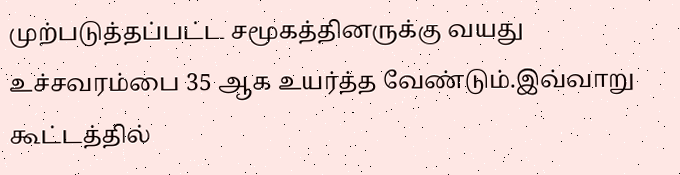முற்படுத்தப்பட்ட சமூகத்தினருக்கு வயது உச்சவரம்பை 35 ஆக உயர்த்த வேண்டும்.இவ்வாறு கூட்டத்தில்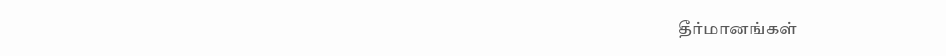தீர்மானங்கள்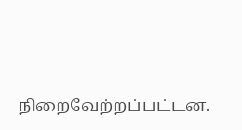நிறைவேற்றப்பட்டன.